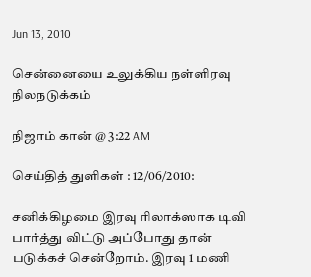Jun 13, 2010

சென்னையை உலுக்கிய நள்ளிரவு நிலநடுக்கம்

நிஜாம் கான் @ 3:22 AM

செய்தித் துளிகள் : 12/06/2010:

சனிக்கிழமை இரவு ரிலாக்ஸாக டிவி பார்த்து விட்டு அப்போது தான் படுக்கச் சென்றோம். இரவு 1 மணி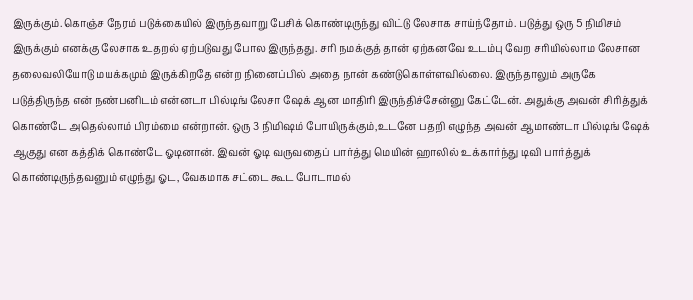இருக்கும்.கொஞ்ச நேரம் படுக்கையில் இருந்தவாறு பேசிக் கொண்டிருந்து விட்டு லேசாக சாய்ந்தோம். படுத்து ஒரு 5 நிமிசம் இருக்கும் எனக்கு லேசாக உதறல் ஏற்படுவது போல இருந்தது. சரி நமக்குத் தான் ஏற்கனவே உடம்பு வேற சரியில்லாம லேசான தலைவலியோடு மயக்கமும் இருக்கிறதே என்ற நினைப்பில் அதை நான் கண்டுகொள்ளவில்லை. இருந்தாலும் அருகே படுத்திருந்த என் நண்பனிடம் என்னடா பில்டிங் லேசா ஷேக் ஆன மாதிரி இருந்திச்சேன்னு கேட்டேன். அதுக்கு அவன் சிரித்துக் கொண்டே அதெல்லாம் பிரம்மை என்றான். ஒரு 3 நிமிஷம் போயிருக்கும்,உடனே பதறி எழுந்த அவன் ஆமாண்டா பில்டிங் ஷேக் ஆகுது என கத்திக் கொண்டே ஓடினான். இவன் ஓடி வருவதைப் பார்த்து மெயின் ஹாலில் உக்கார்ந்து டிவி பார்த்துக் கொண்டிருந்தவனும் எழுந்து ஓட, வேகமாக சட்டை கூட போடாமல்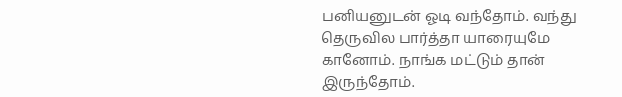பனியனுடன் ஓடி வந்தோம். வந்து தெருவில பார்த்தா யாரையுமே கானோம். நாங்க மட்டும் தான் இருந்தோம்.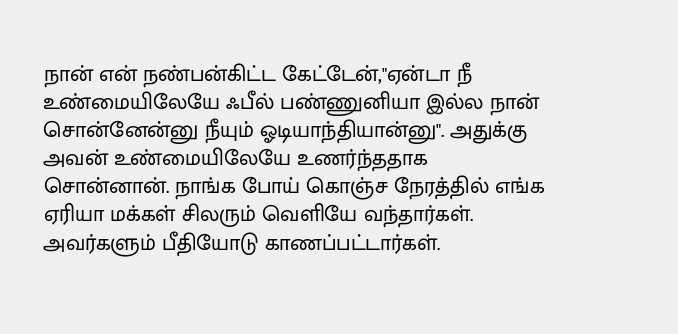நான் என் நண்பன்கிட்ட கேட்டேன்,"ஏன்டா நீ உண்மையிலேயே ஃபீல் பண்ணுனியா இல்ல நான் சொன்னேன்னு நீயும் ஓடியாந்தியான்னு". அதுக்கு அவன் உண்மையிலேயே உணர்ந்ததாக சொன்னான். நாங்க போய் கொஞ்ச நேரத்தில் எங்க ஏரியா மக்கள் சிலரும் வெளியே வந்தார்கள். அவர்களும் பீதியோடு காணப்பட்டார்கள்.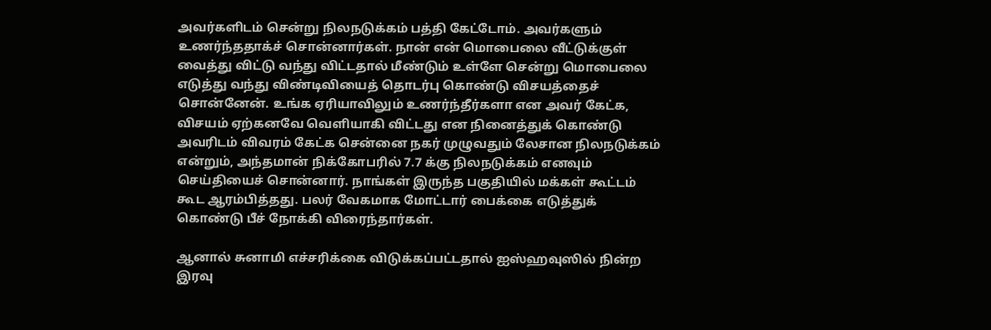அவர்களிடம் சென்று நிலநடுக்கம் பத்தி கேட்டோம். அவர்களும் உணர்ந்ததாக்ச் சொன்னார்கள். நான் என் மொபைலை வீட்டுக்குள் வைத்து விட்டு வந்து விட்டதால் மீண்டும் உள்ளே சென்று மொபைலை எடுத்து வந்து விண்டிவியைத் தொடர்பு கொண்டு விசயத்தைச் சொன்னேன். உங்க ஏரியாவிலும் உணர்ந்தீர்களா என அவர் கேட்க, விசயம் ஏற்கனவே வெளியாகி விட்டது என நினைத்துக் கொண்டு அவரிடம் விவரம் கேட்க சென்னை நகர் முழுவதும் லேசான நிலந‌டுக்கம் என்றும், அந்தமான் நிக்கோபரில் 7.7 க்கு நிலநடுக்கம் எனவும் செய்தியைச் சொன்னார். நாங்கள் இருந்த பகுதியில் மக்கள் கூட்டம் கூட ஆரம்பித்தது. பலர் வேகமாக மோட்டார் பைக்கை எடுத்துக் கொண்டு பீச் நோக்கி விரைந்தார்கள்.

ஆனால் சுனாமி எச்சரிக்கை விடுக்கப்பட்டதால் ஐஸ்ஹவுஸில் நின்ற இரவு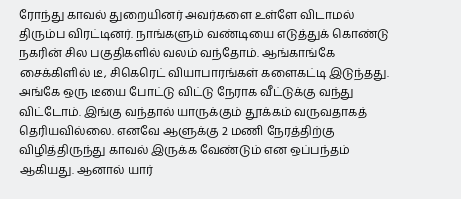ரோந்து காவல் துறையினர் அவர்களை உள்ளே விடாமல் திரும்ப விரட்டினர். நாங்களும் வண்டியை எடுத்துக் கொண்டு நகரின் சில பகுதிகளில் வலம் வந்தோம். ஆங்காங்கே சைக்கிளில் டீ, சிகெரெட் வியாபாரங்கள் களைகட்டி இடுந்தது. அங்கே ஒரு டீயை போட்டு விட்டு நேராக வீட்டுக்கு வந்து விட்டோம். இங்கு வந்தால் யாருக்கும் தூக்கம் வருவதாகத் தெரியவில்லை. எனவே ஆளுக்கு 2 மணி நேரத்திற்கு விழித்திருந்து காவல் இருக்க வேண்டும் என ஒப்பந்தம் ஆகியது. ஆனால் யார்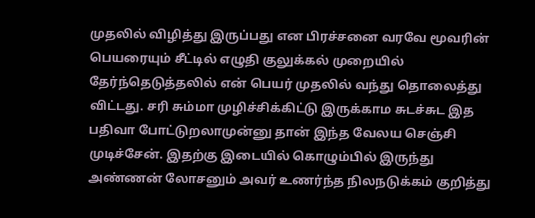முதலில் விழித்து இருப்பது என பிரச்சனை வரவே மூவரின் பெயரையும் சீட்டில் எழுதி குலுக்கல் முறையில் தேர்ந்தெடுத்தலில் என் பெயர் முதலில் வந்து தொலைத்து விட்டது. சரி சும்மா முழிச்சிக்கிட்டு இருக்காம சுடச்சுட இத பதிவா போட்டுறலாமுன்னு தான் இந்த வேலய செஞ்சி முடிச்சேன். இதற்கு இடையில் கொழும்பில் இருந்து அண்ணன் லோசனும் அவர் உணர்ந்த நிலநடுக்கம் குறித்து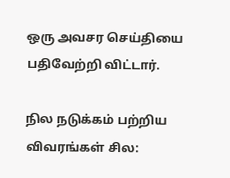ஒரு அவசர செய்தியை பதிவேற்றி விட்டார்.

நில நடுக்கம் பற்றிய விவரங்கள் சில: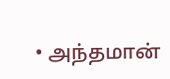• அந்தமான்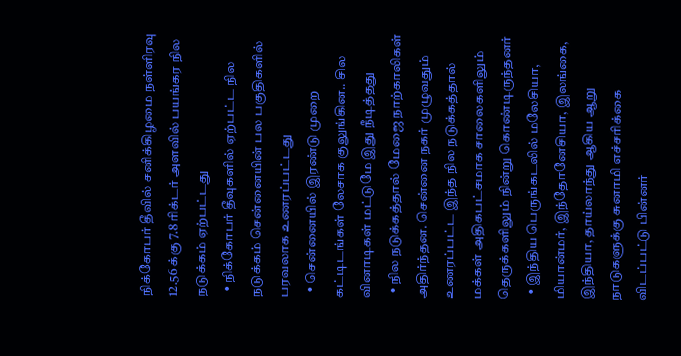நிக்கோபர் தீவில் சனிக்கிழமை நள்ளிரவு 12.56 க்கு 7.8 ரிக்டர் அளவில் பயங்கர நில நடுக்கம் ஏற்பட்டது
  • நிக்கோபர் தீவுகளில் ஏற்பட்ட நில நடுக்கம் சென்னையின் பல பகுதிகளில் பரவலாக உணரப்பட்டது
  • சென்னையில் இரண்டு முறை கட்டிடங்கள் லேசாக குலுங்கின.. சில வினாடிகள் மட்டுமே இது நீடித்தது
  • நில நடுக்கத்தால் மேஜை நாற்காலிகள் அதிர்ந்தன. சென்னை நகர் முழுவதும் உணரப்பட்ட இந்த நில நடுக்கத்தால் மக்கள் அதிகபட்சமாக சாலைகளிலும் தெருக்களிலும் நின்று கொண்டிருந்தனர்
  • இந்திய பெருங்கடலில் மலேசியா, மியான்மர், இந்தோனேசியா, இலங்கை, இந்தியா, தாய்லாந்து ஆகிய ஆறு நாடுகளுக்கு சுனாமி எச்சரிக்கை விடப்பட்டு பின்னர்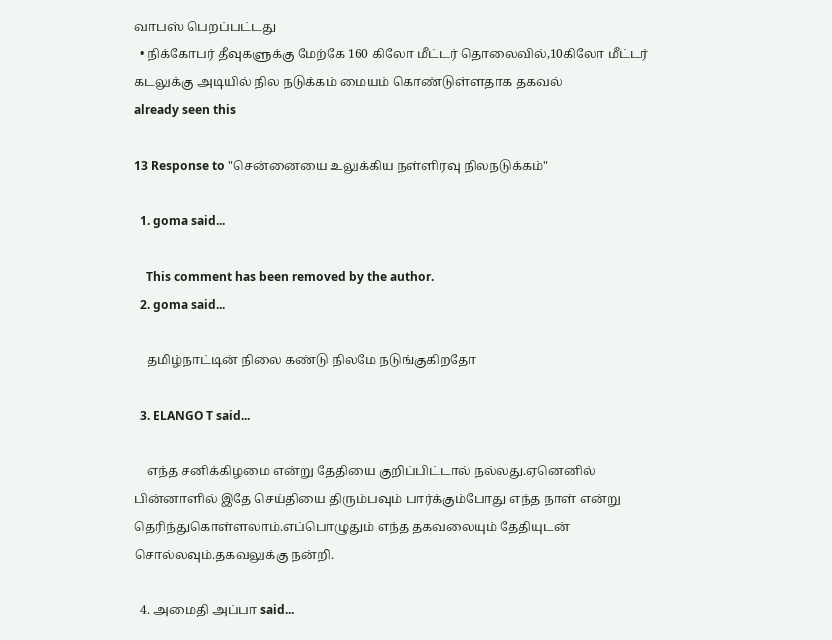வாபஸ் பெறப்பட்டது
  • நிக்கோபர் தீவுகளுக்கு மேற்கே 160 கிலோ மீட்டர் தொலைவில்,10கிலோ மீட்டர் கடலுக்கு அடியில் நில நடுக்கம் மையம் கொண்டுள்ளதாக தகவல்
already seen this

13 Response to "சென்னையை உலுக்கிய நள்ளிரவு நிலநடுக்கம்"

  1. goma said...

    This comment has been removed by the author.
  2. goma said...

    தமிழ்நாட்டின் நிலை கண்டு நிலமே நடுங்குகிறதோ

  3. ELANGO T said...

    எந்த சனிக்கிழமை என்று தேதியை குறிப்பிட்டால் நல்லது.ஏனெனில் பின்னாளில் இதே செய்தியை திரும்பவும் பார்க்கும்போது எந்த நாள் என்று தெரிந்துகொள்ளலாம்.எப்பொழுதும் எந்த தகவலையும் தேதியுடன் சொல்லவும்.தகவலுக்கு நன்றி.

  4. அமைதி அப்பா said...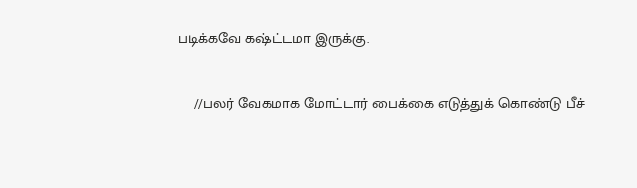படிக்கவே கஷ்ட்டமா இருக்கு.

    //பலர் வேகமாக மோட்டார் பைக்கை எடுத்துக் கொண்டு பீச்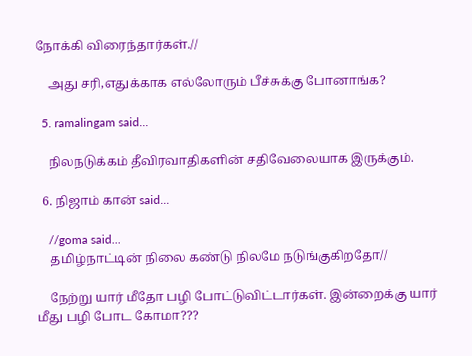நோக்கி விரைந்தார்கள்.//

    அது சரி,எதுக்காக எல்லோரும் பீச்சுக்கு போனாங்க?

  5. ramalingam said...

    நிலநடுக்கம் தீவிரவாதிகளின் சதிவேலையாக இருக்கும்.

  6. நிஜாம் கான் said...

    //goma said...
    தமிழ்நாட்டின் நிலை கண்டு நிலமே நடுங்குகிறதோ//

    நேற்று யார் மீதோ பழி போட்டுவிட்டார்கள். இன்றைக்கு யார் மீது பழி போட கோமா???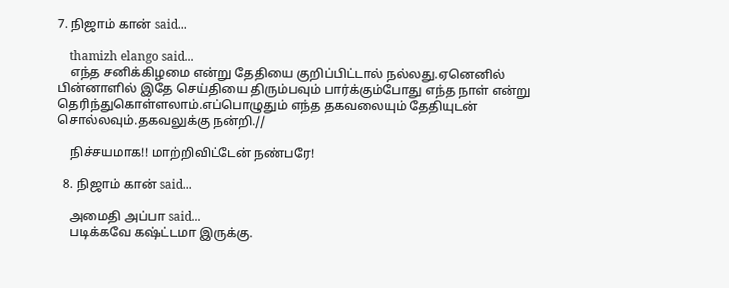7. நிஜாம் கான் said...

    thamizh elango said...
    எந்த சனிக்கிழமை என்று தேதியை குறிப்பிட்டால் நல்லது.ஏனெனில் பின்னாளில் இதே செய்தியை திரும்பவும் பார்க்கும்போது எந்த நாள் என்று தெரிந்துகொள்ளலாம்.எப்பொழுதும் எந்த தகவலையும் தேதியுடன் சொல்லவும்.தகவலுக்கு நன்றி.//

    நிச்சயமாக!! மாற்றிவிட்டேன் நண்பரே!

  8. நிஜாம் கான் said...

    அமைதி அப்பா said...
    படிக்கவே கஷ்ட்டமா இருக்கு.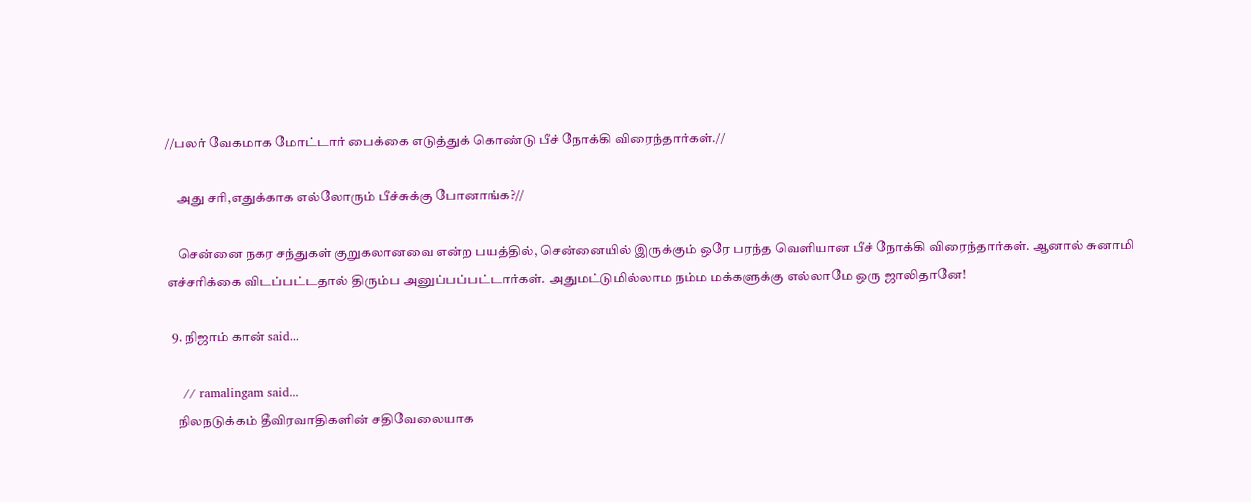//பலர் வேகமாக மோட்டார் பைக்கை எடுத்துக் கொண்டு பீச் நோக்கி விரைந்தார்கள்.//

    அது சரி,எதுக்காக எல்லோரும் பீச்சுக்கு போனாங்க?//

    சென்னை நகர சந்துகள் குறுகலானவை என்ற பயத்தில், சென்னையில் இருக்கும் ஒரே பரந்த வெளியான பீச் நோக்கி விரைந்தார்கள். ஆனால் சுனாமி எச்சரிக்கை விடப்பட்டதால் திரும்ப அனுப்பப்பட்டார்கள். அதுமட்டுமில்லாம நம்ம மக்களுக்கு எல்லாமே ஒரு ஜாலிதானே!

  9. நிஜாம் கான் said...

    // ramalingam said...
    நிலநடுக்கம் தீவிரவாதிகளின் சதிவேலையாக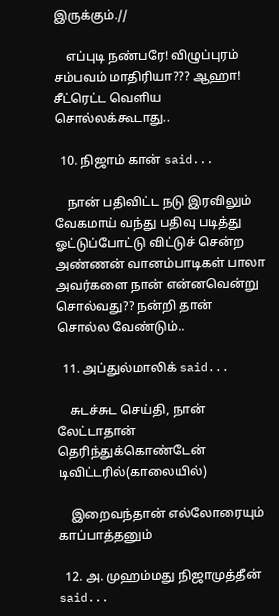இருக்கும்.//

    எப்புடி நண்பரே! விழுப்புரம் சம்பவம் மாதிரியா??? ஆஹா! சீட்ரெட்ட வெளிய சொல்லக்கூடாது..

  10. நிஜாம் கான் said...

    நான் பதிவிட்ட நடு இரவிலும் வேகமாய் வந்து பதிவு படித்து ஓட்டுப்போட்டு விட்டுச் சென்ற அண்ணன் வானம்பாடிகள் பாலா அவர்களை நான் என்னவென்று சொல்வது?? நன்றி தான் சொல்ல வேண்டும்..

  11. அப்துல்மாலிக் said...

    சுடச்சுட செய்தி, நான் லேட்டாதான் தெரிந்துக்கொண்டேன் டிவிட்டரில்(காலையில்)

    இறைவந்தான் எல்லோரையும் காப்பாத்தனும்

  12. அ. முஹம்மது நிஜாமுத்தீன் said...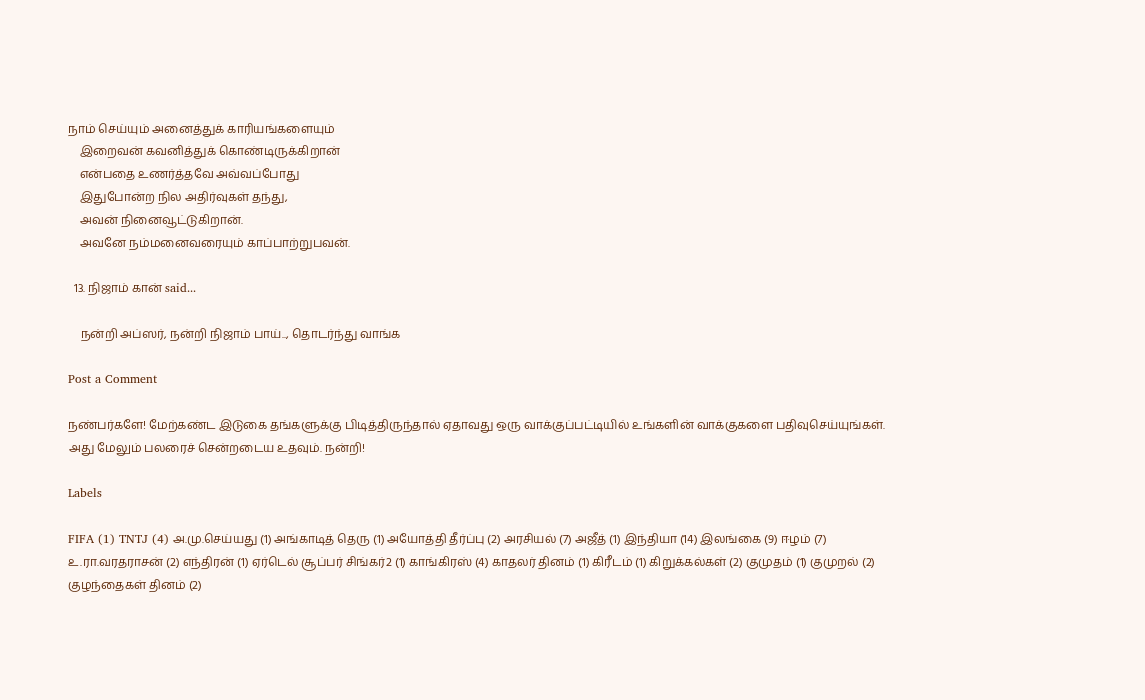நாம் செய்யும் அனைத்துக் காரியங்களையும்
    இறைவன் கவனித்துக் கொண்டிருக்கிறான்
    என்பதை உணர்த்தவே அவ்வப்போது
    இதுபோன்ற நில அதிர்வுகள் தந்து,
    அவன் நினைவூட்டுகிறான்.
    அவனே நம்மனைவரையும் காப்பாற்றுபவன்.

  13. நிஜாம் கான் said...

    நன்றி அப்ஸர், நன்றி நிஜாம் பாய்.., தொடர்ந்து வாங்க‌

Post a Comment

நண்பர்களே! மேற்கண்ட இடுகை தங்களுக்கு பிடித்திருந்தால் ஏதாவது ஒரு வாக்குப்பட்டியில் உங்களின் வாக்குகளை பதிவுசெய்யுங்கள். அது மேலும் பலரைச் சென்றடைய உதவும். நன்றி!

Labels

FIFA (1) TNTJ (4) அ.மு.செய்யது (1) அங்காடித் தெரு (1) அயோத்தி தீர்ப்பு (2) அரசியல் (7) அஜீத் (1) இந்தியா (14) இலங்கை (9) ஈழம் (7) உ.ரா.வரதராசன் (2) எந்திரன் (1) ஏர்டெல் சூப்பர் சிங்கர்2 (1) காங்கிரஸ் (4) காதலர் தினம் (1) கிரீடம் (1) கிறுக்கல்கள் (2) குமுதம் (1) குமுறல் (2) குழந்தைகள் தினம் (2)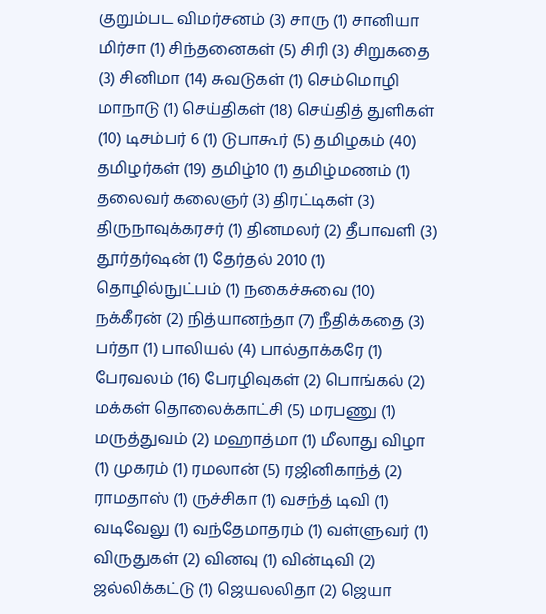குறும்பட விமர்சனம் (3) சாரு (1) சானியா மிர்சா (1) சிந்தனைகள் (5) சிரி (3) சிறுகதை (3) சினிமா (14) சுவடுகள் (1) செம்மொழி மாநாடு (1) செய்திகள் (18) செய்தித் துளிகள் (10) டிசம்பர் 6 (1) டுபாகூர் (5) தமிழகம் (40) தமிழர்கள் (19) தமிழ்10 (1) தமிழ்மணம் (1) தலைவர் கலைஞர் (3) திரட்டிகள் (3) திருநாவுக்கரசர் (1) தினமலர் (2) தீபாவ‌ளி (3) தூர்தர்ஷன் (1) தேர்தல் 2010 (1) தொழில்நுட்பம் (1) நகைச்சுவை (10) நக்கீரன் (2) நித்யானந்தா (7) நீதிக்கதை (3) பர்தா (1) பாலியல் (4) பால்தாக்கரே (1) பேரவல‌ம் (16) பேரழிவுகள் (2) பொங்கல் (2) மக்கள் தொலைக்காட்சி (5) மரபணு (1) மருத்துவம் (2) மஹாத்மா (1) மீலாது விழா (1) முகரம் (1) ரமலான் (5) ரஜினிகாந்த் (2) ராமதாஸ் (1) ருச்சிகா (1) வசந்த் டிவி (1) வடிவேலு (1) வந்தேமாதரம் (1) வள்ளுவர் (1) விருதுகள் (2) வினவு (1) வின்டிவி (2) ஜல்லிக்கட்டு (1) ஜெயலலிதா (2) ஜெயா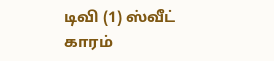டிவி (1) ஸ்வீட் காரம்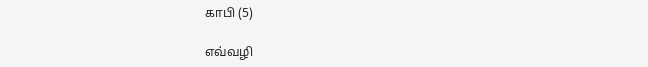காபி (5)

எவ்வழி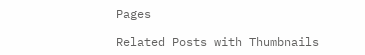Pages

Related Posts with Thumbnails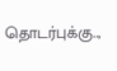தொடர்புக்கு..,